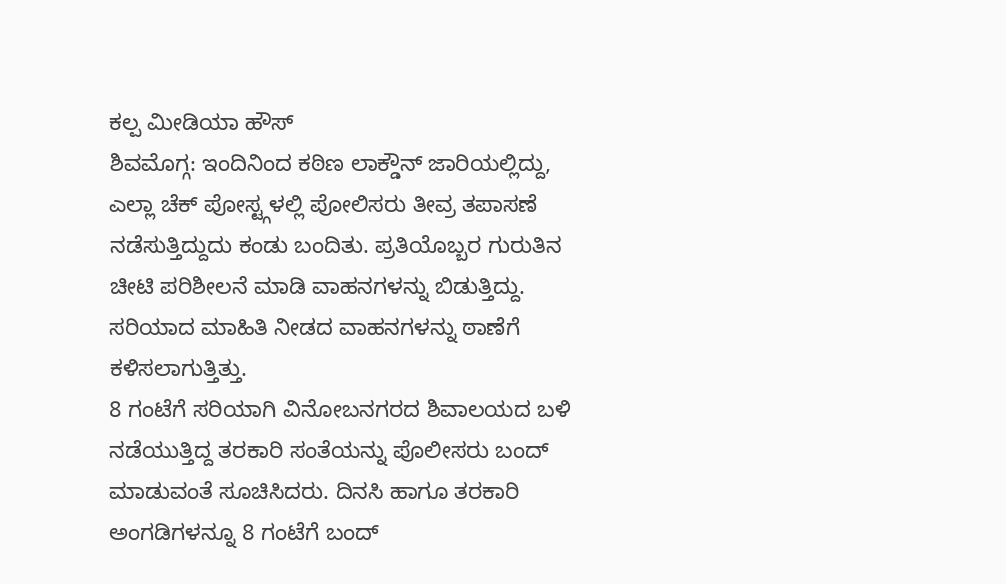ಕಲ್ಪ ಮೀಡಿಯಾ ಹೌಸ್
ಶಿವಮೊಗ್ಗ: ಇಂದಿನಿಂದ ಕಠಿಣ ಲಾಕ್ಡೌನ್ ಜಾರಿಯಲ್ಲಿದ್ದು, ಎಲ್ಲಾ ಚೆಕ್ ಪೋಸ್ಟ್ಗಳಲ್ಲಿ ಪೋಲಿಸರು ತೀವ್ರ ತಪಾಸಣೆ ನಡೆಸುತ್ತಿದ್ದುದು ಕಂಡು ಬಂದಿತು. ಪ್ರತಿಯೊಬ್ಬರ ಗುರುತಿನ ಚೀಟಿ ಪರಿಶೀಲನೆ ಮಾಡಿ ವಾಹನಗಳನ್ನು ಬಿಡುತ್ತಿದ್ದು. ಸರಿಯಾದ ಮಾಹಿತಿ ನೀಡದ ವಾಹನಗಳನ್ನು ಠಾಣೆಗೆ ಕಳಿಸಲಾಗುತ್ತಿತ್ತು.
8 ಗಂಟೆಗೆ ಸರಿಯಾಗಿ ವಿನೋಬನಗರದ ಶಿವಾಲಯದ ಬಳಿ ನಡೆಯುತ್ತಿದ್ದ ತರಕಾರಿ ಸಂತೆಯನ್ನು ಪೊಲೀಸರು ಬಂದ್ ಮಾಡುವಂತೆ ಸೂಚಿಸಿದರು. ದಿನಸಿ ಹಾಗೂ ತರಕಾರಿ ಅಂಗಡಿಗಳನ್ನೂ 8 ಗಂಟೆಗೆ ಬಂದ್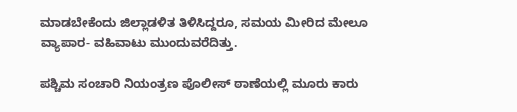ಮಾಡಬೇಕೆಂದು ಜಿಲ್ಲಾಡಳಿತ ತಿಳಿಸಿದ್ದರೂ, ಸಮಯ ಮೀರಿದ ಮೇಲೂ ವ್ಯಾಪಾರ- ವಹಿವಾಟು ಮುಂದುವರೆದಿತ್ತು.

ಪಶ್ಚಿಮ ಸಂಚಾರಿ ನಿಯಂತ್ರಣ ಪೊಲೀಸ್ ಠಾಣೆಯಲ್ಲಿ ಮೂರು ಕಾರು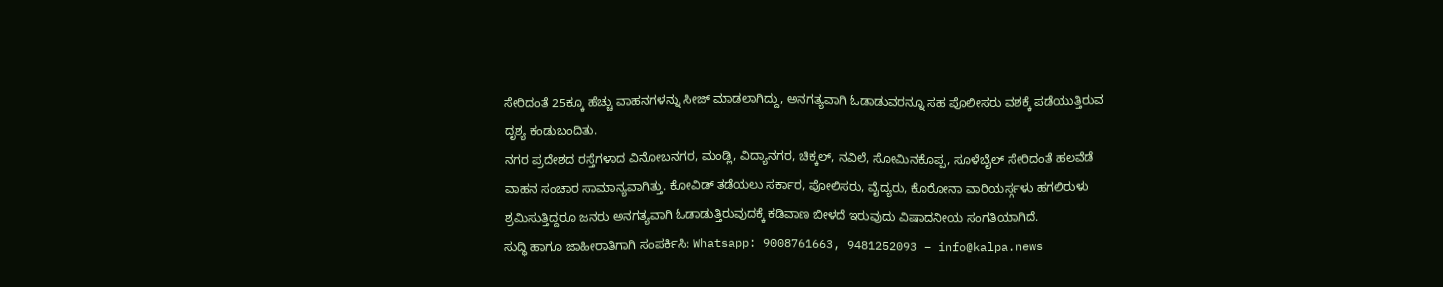ಸೇರಿದಂತೆ 25ಕ್ಕೂ ಹೆಚ್ಚು ವಾಹನಗಳನ್ನು ಸೀಜ್ ಮಾಡಲಾಗಿದ್ದು, ಅನಗತ್ಯವಾಗಿ ಓಡಾಡುವರನ್ನೂ ಸಹ ಪೊಲೀಸರು ವಶಕ್ಕೆ ಪಡೆಯುತ್ತಿರುವ ದೃಶ್ಯ ಕಂಡುಬಂದಿತು.
ನಗರ ಪ್ರದೇಶದ ರಸ್ತೆಗಳಾದ ವಿನೋಬನಗರ, ಮಂಡ್ಲಿ, ವಿದ್ಯಾನಗರ, ಚಿಕ್ಕಲ್, ನವಿಲೆ, ಸೋಮಿನಕೊಪ್ಪ, ಸೂಳೆಬೈಲ್ ಸೇರಿದಂತೆ ಹಲವೆಡೆ ವಾಹನ ಸಂಚಾರ ಸಾಮಾನ್ಯವಾಗಿತ್ತು. ಕೋವಿಡ್ ತಡೆಯಲು ಸರ್ಕಾರ, ಪೋಲಿಸರು, ವೈದ್ಯರು, ಕೊರೋನಾ ವಾರಿಯರ್ಸ್ಗಳು ಹಗಲಿರುಳು ಶ್ರಮಿಸುತ್ತಿದ್ದರೂ ಜನರು ಅನಗತ್ಯವಾಗಿ ಓಡಾಡುತ್ತಿರುವುದಕ್ಕೆ ಕಡಿವಾಣ ಬೀಳದೆ ಇರುವುದು ವಿಷಾದನೀಯ ಸಂಗತಿಯಾಗಿದೆ.
ಸುದ್ಧಿ ಹಾಗೂ ಜಾಹೀರಾತಿಗಾಗಿ ಸಂಪರ್ಕಿಸಿ: Whatsapp: 9008761663, 9481252093 – info@kalpa.news